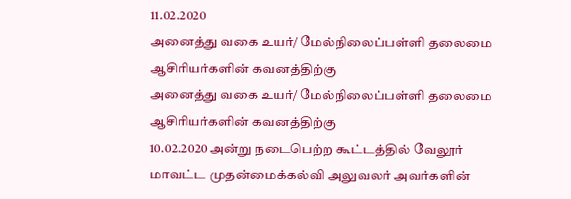11.02.2020
அனைத்து வகை உயர்/ மேல்நிலைப்பள்ளி தலைமை ஆசிரியர்களின் கவனத்திற்கு
அனைத்து வகை உயர்/ மேல்நிலைப்பள்ளி தலைமை ஆசிரியர்களின் கவனத்திற்கு
10.02.2020 அன்று நடைபெற்ற கூட்டத்தில் வேலூர் மாவட்ட முதன்மைக்கல்வி அலுவலர் அவர்களின்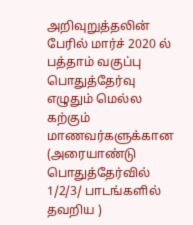அறிவுறுத்தலின் பேரில் மார்ச் 2020 ல் பத்தாம் வகுப்பு பொதுத்தேர்வு எழுதும் மெல்ல கற்கும் மாணவர்களுக்கான (அரையாண்டு பொதுத்தேர்வில் 1/2/3/ பாடங்களில் தவறிய )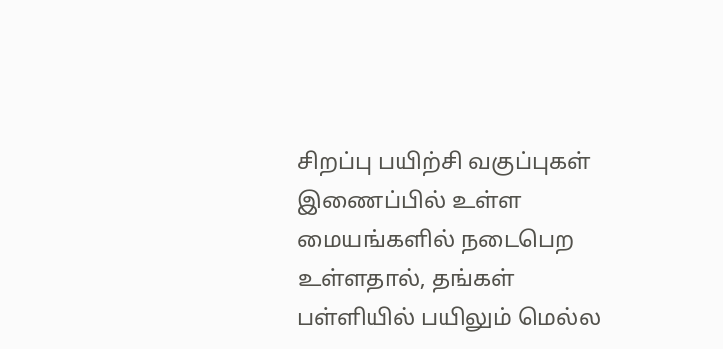சிறப்பு பயிற்சி வகுப்புகள் இணைப்பில் உள்ள மையங்களில் நடைபெற உள்ளதால், தங்கள் பள்ளியில் பயிலும் மெல்ல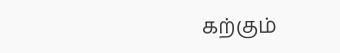கற்கும்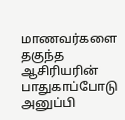மாணவர்களை தகுந்த ஆசிரியரின் பாதுகாப்போடு அனுப்பி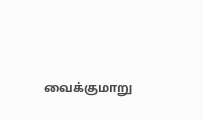வைக்குமாறு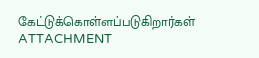கேட்டுக்கொள்ளப்படுகிறார்கள் ATTACHMENT